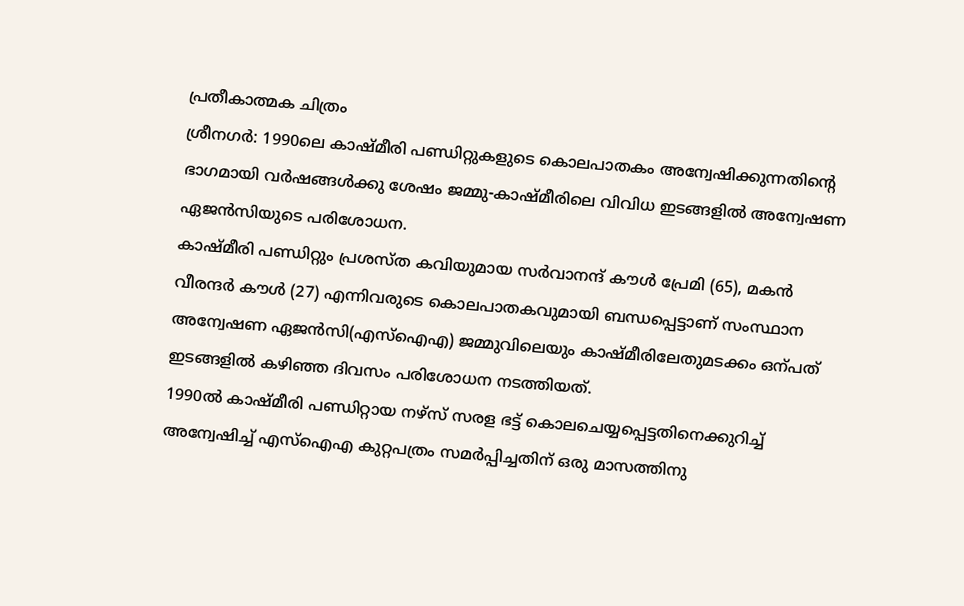പ്രതീകാത്മക ചിത്രം
ശ്രീനഗർ: 1990ലെ കാഷ്മീരി പണ്ഡിറ്റുകളുടെ കൊലപാതകം അന്വേഷിക്കുന്നതിന്റെ ഭാഗമായി വർഷങ്ങൾക്കു ശേഷം ജമ്മു-കാഷ്മീരിലെ വിവിധ ഇടങ്ങളിൽ അന്വേഷണ ഏജൻസിയുടെ പരിശോധന.
കാഷ്മീരി പണ്ഡിറ്റും പ്രശസ്ത കവിയുമായ സർവാനന്ദ് കൗൾ പ്രേമി (65), മകൻ വീരന്ദർ കൗൾ (27) എന്നിവരുടെ കൊലപാതകവുമായി ബന്ധപ്പെട്ടാണ് സംസ്ഥാന അന്വേഷണ ഏജൻസി(എസ്ഐഎ) ജമ്മുവിലെയും കാഷ്മീരിലേതുമടക്കം ഒന്പത് ഇടങ്ങളിൽ കഴിഞ്ഞ ദിവസം പരിശോധന നടത്തിയത്.
1990ൽ കാഷ്മീരി പണ്ഡിറ്റായ നഴ്സ് സരള ഭട്ട് കൊലചെയ്യപ്പെട്ടതിനെക്കുറിച്ച് അന്വേഷിച്ച് എസ്ഐഎ കുറ്റപത്രം സമർപ്പിച്ചതിന് ഒരു മാസത്തിനു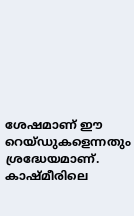ശേഷമാണ് ഈ റെയ്ഡുകളെന്നതും ശ്രദ്ധേയമാണ്.
കാഷ്മീരിലെ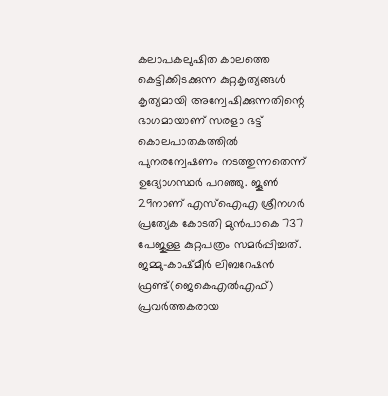കലാപകലുഷിത കാലത്തെ കെട്ടിക്കിടക്കുന്ന കുറ്റകൃത്യങ്ങൾ കൃത്യമായി അന്വേഷിക്കുന്നതിന്റെ ഭാഗമായാണ് സരളാ ഭട്ട് കൊലപാതകത്തിൽ പുനരന്വേഷണം നടത്തുന്നതെന്ന് ഉദ്യോഗസ്ഥർ പറഞ്ഞു. ജൂൺ 29നാണ് എസ്ഐഎ ശ്രീനഗർ പ്രത്യേക കോടതി മുൻപാകെ 737 പേജുള്ള കുറ്റപത്രം സമർപ്പിച്ചത്.
ജമ്മു-കാഷ്മീർ ലിബറേഷൻ ഫ്രണ്ട്(ജെകെഎൽഎഫ്) പ്രവർത്തകരായ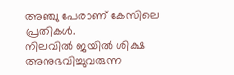അഞ്ചു പേരാണ് കേസിലെ പ്രതികൾ.
നിലവിൽ ജയിൽ ശിക്ഷ അനുഭവിച്ചുവരുന്ന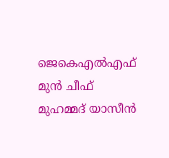ജെകെഎൽഎഫ് മുൻ ചീഫ് മുഹമ്മദ് യാസീൻ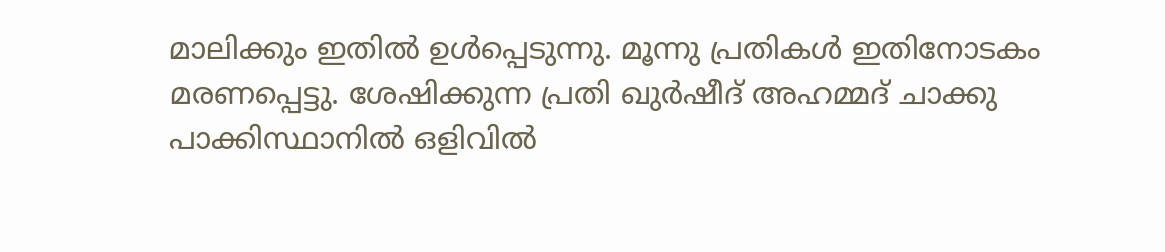മാലിക്കും ഇതിൽ ഉൾപ്പെടുന്നു. മൂന്നു പ്രതികൾ ഇതിനോടകം മരണപ്പെട്ടു. ശേഷിക്കുന്ന പ്രതി ഖുർഷീദ് അഹമ്മദ് ചാക്കു പാക്കിസ്ഥാനിൽ ഒളിവിൽ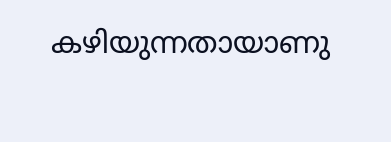കഴിയുന്നതായാണു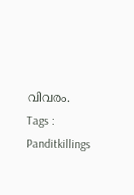വിവരം.
Tags : Panditkillings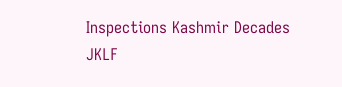Inspections Kashmir Decades JKLF